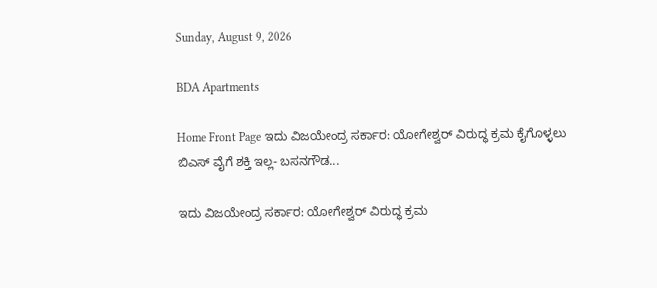Sunday, August 9, 2026

BDA Apartments

Home Front Page ಇದು ವಿಜಯೇಂದ್ರ ಸರ್ಕಾರ: ಯೋಗೇಶ್ವರ್ ವಿರುದ್ಧ ಕ್ರಮ ಕೈಗೊಳ್ಳಲು ಬಿಎಸ್ ವೈಗೆ ಶಕ್ತಿ ಇಲ್ಲ- ಬಸನಗೌಡ...

ಇದು ವಿಜಯೇಂದ್ರ ಸರ್ಕಾರ: ಯೋಗೇಶ್ವರ್ ವಿರುದ್ಧ ಕ್ರಮ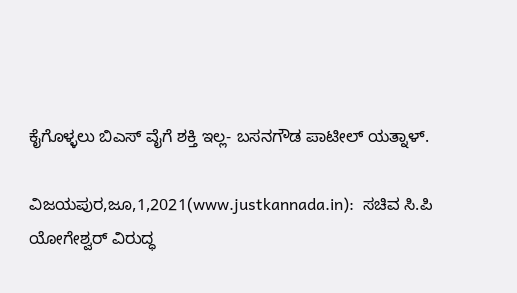ಕೈಗೊಳ್ಳಲು ಬಿಎಸ್ ವೈಗೆ ಶಕ್ತಿ ಇಲ್ಲ- ಬಸನಗೌಡ ಪಾಟೀಲ್ ಯತ್ನಾಳ್.

ವಿಜಯಪುರ,ಜೂ,1,2021(www.justkannada.in):  ಸಚಿವ ಸಿ.ಪಿ ಯೋಗೇಶ್ವರ್ ವಿರುದ್ಧ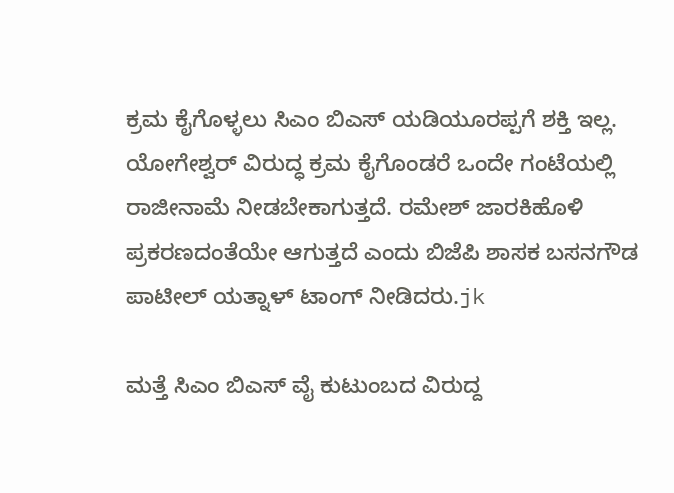ಕ್ರಮ ಕೈಗೊಳ್ಳಲು ಸಿಎಂ ಬಿಎಸ್ ಯಡಿಯೂರಪ್ಪಗೆ ಶಕ್ತಿ ಇಲ್ಲ. ಯೋಗೇಶ್ವರ್ ವಿರುದ್ಧ ಕ್ರಮ ಕೈಗೊಂಡರೆ ಒಂದೇ ಗಂಟೆಯಲ್ಲಿ ರಾಜೀನಾಮೆ ನೀಡಬೇಕಾಗುತ್ತದೆ. ರಮೇಶ್ ಜಾರಕಿಹೊಳಿ ಪ್ರಕರಣದಂತೆಯೇ ಆಗುತ್ತದೆ ಎಂದು ಬಿಜೆಪಿ ಶಾಸಕ ಬಸನಗೌಡ ಪಾಟೀಲ್ ಯತ್ನಾಳ್ ಟಾಂಗ್ ನೀಡಿದರು.jk

ಮತ್ತೆ ಸಿಎಂ ಬಿಎಸ್ ವೈ ಕುಟುಂಬದ ವಿರುದ್ದ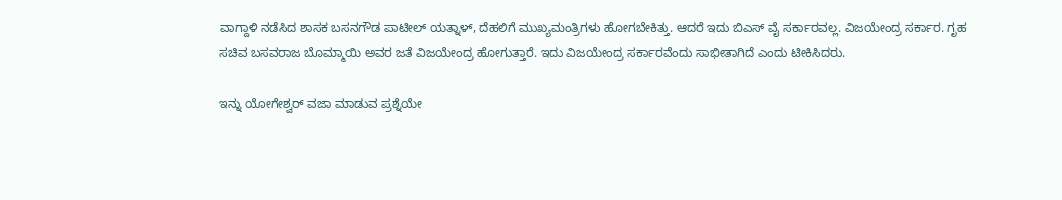ವಾಗ್ದಾಳಿ ನಡೆಸಿದ ಶಾಸಕ ಬಸನಗೌಡ ಪಾಟೀಲ್ ಯತ್ನಾಳ್, ದೆಹಲಿಗೆ ಮುಖ್ಯಮಂತ್ರಿಗಳು ಹೋಗಬೇಕಿತ್ತು. ಆದರೆ ಇದು ಬಿಎಸ್ ವೈ ಸರ್ಕಾರವಲ್ಲ. ವಿಜಯೇಂದ್ರ ಸರ್ಕಾರ. ಗೃಹ ಸಚಿವ ಬಸವರಾಜ ಬೊಮ್ಮಾಯಿ ಅವರ ಜತೆ ವಿಜಯೇಂದ್ರ ಹೋಗುತ್ತಾರೆ. ಇದು ವಿಜಯೇಂದ್ರ ಸರ್ಕಾರವೆಂದು ಸಾಭೀತಾಗಿದೆ ಎಂದು ಟೀಕಿಸಿದರು.

ಇನ್ನು ಯೋಗೇಶ್ವರ್ ವಜಾ ಮಾಡುವ ಪ್ರಶ್ನೆಯೇ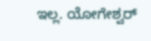ಇಲ್ಲ. ಯೋಗೇಶ್ವರ್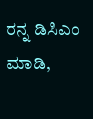ರನ್ನ ಡಿಸಿಎಂ ಮಾಡಿ,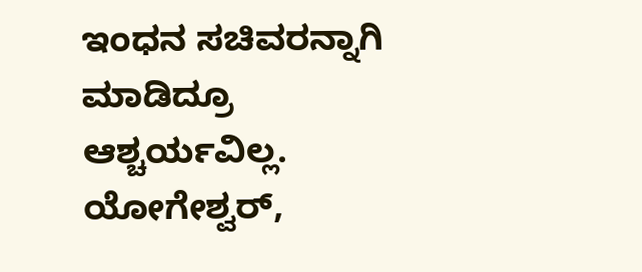ಇಂಧನ ಸಚಿವರನ್ನಾಗಿ ಮಾಡಿದ್ರೂ ಆಶ್ಚರ್ಯವಿಲ್ಲ. ಯೋಗೇಶ್ವರ್,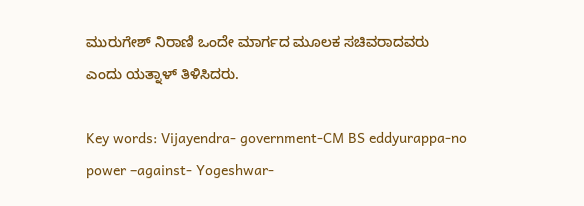ಮುರುಗೇಶ್ ನಿರಾಣಿ ಒಂದೇ ಮಾರ್ಗದ ಮೂಲಕ ಸಚಿವರಾದವರು ಎಂದು ಯತ್ನಾಳ್ ತಿಳಿಸಿದರು.

Key words: Vijayendra- government-CM BS eddyurappa-no power –against- Yogeshwar-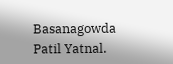Basanagowda Patil Yatnal.